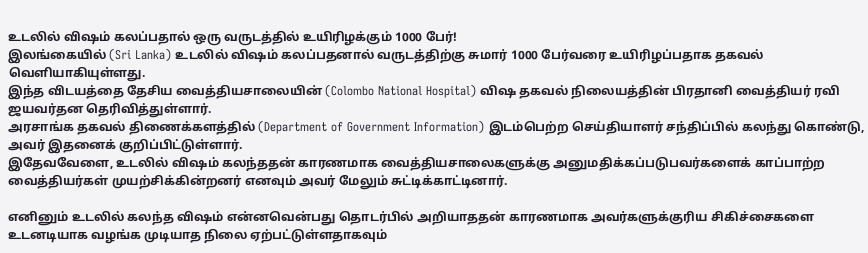உடலில் விஷம் கலப்பதால் ஒரு வருடத்தில் உயிரிழக்கும் 1000 பேர்!
இலங்கையில் (Sri Lanka) உடலில் விஷம் கலப்பதனால் வருடத்திற்கு சுமார் 1000 பேர்வரை உயிரிழப்பதாக தகவல் வெளியாகியுள்ளது.
இந்த விடயத்தை தேசிய வைத்தியசாலையின் (Colombo National Hospital) விஷ தகவல் நிலையத்தின் பிரதானி வைத்தியர் ரவி ஜயவர்தன தெரிவித்துள்ளார்.
அரசாங்க தகவல் திணைக்களத்தில் (Department of Government Information) இடம்பெற்ற செய்தியாளர் சந்திப்பில் கலந்து கொண்டு, அவர் இதனைக் குறிப்பிட்டுள்ளார்.
இதேவவேளை, உடலில் விஷம் கலந்ததன் காரணமாக வைத்தியசாலைகளுக்கு அனுமதிக்கப்படுபவர்களைக் காப்பாற்ற வைத்தியர்கள் முயற்சிக்கின்றனர் எனவும் அவர் மேலும் சுட்டிக்காட்டினார்.

எனினும் உடலில் கலந்த விஷம் என்னவென்பது தொடர்பில் அறியாததன் காரணமாக அவர்களுக்குரிய சிகிச்சைகளை உடனடியாக வழங்க முடியாத நிலை ஏற்பட்டுள்ளதாகவும்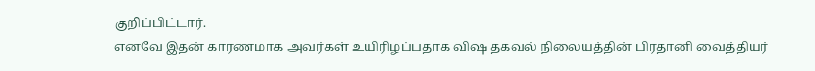குறிப்பிட்டார்.
எனவே இதன் காரணமாக அவர்கள் உயிரிழப்பதாக விஷ தகவல் நிலையத்தின் பிரதானி வைத்தியர்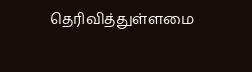தெரிவித்துள்ளமை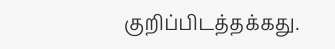குறிப்பிடத்தக்கது.